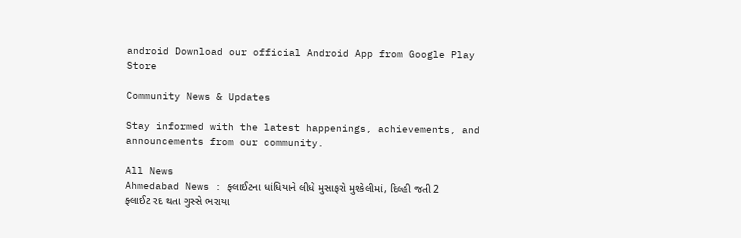android Download our official Android App from Google Play Store

Community News & Updates

Stay informed with the latest happenings, achievements, and announcements from our community.

All News
Ahmedabad News : ફ્લાઈટના ધાંધિયાને લીધે મુસાફરો મુશ્કેલીમાં, દિલ્હી જતી 2 ફ્લાઈટ રદ થતા ગુસ્સે ભરાયા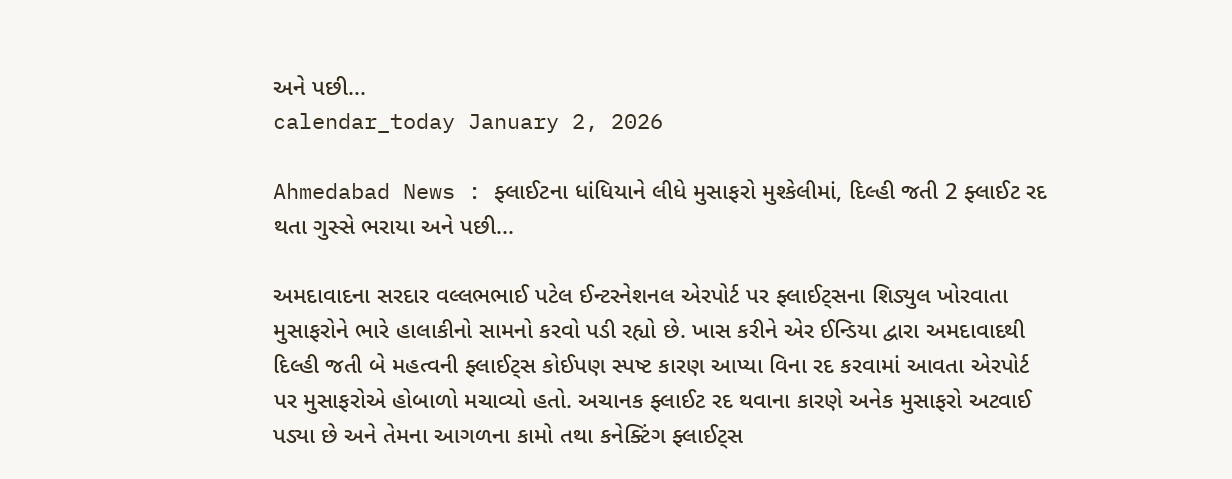અને પછી...
calendar_today January 2, 2026

Ahmedabad News : ફ્લાઈટના ધાંધિયાને લીધે મુસાફરો મુશ્કેલીમાં, દિલ્હી જતી 2 ફ્લાઈટ રદ થતા ગુસ્સે ભરાયા અને પછી...

અમદાવાદના સરદાર વલ્લભભાઈ પટેલ ઈન્ટરનેશનલ એરપોર્ટ પર ફ્લાઈટ્સના શિડ્યુલ ખોરવાતા મુસાફરોને ભારે હાલાકીનો સામનો કરવો પડી રહ્યો છે. ખાસ કરીને એર ઈન્ડિયા દ્વારા અમદાવાદથી દિલ્હી જતી બે મહત્વની ફ્લાઈટ્સ કોઈપણ સ્પષ્ટ કારણ આપ્યા વિના રદ કરવામાં આવતા એરપોર્ટ પર મુસાફરોએ હોબાળો મચાવ્યો હતો. અચાનક ફ્લાઈટ રદ થવાના કારણે અનેક મુસાફરો અટવાઈ પડ્યા છે અને તેમના આગળના કામો તથા કનેક્ટિંગ ફ્લાઈટ્સ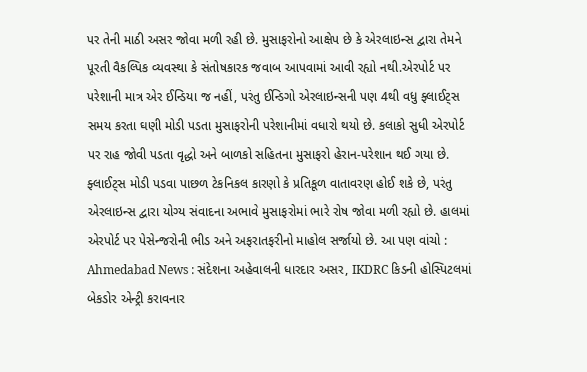પર તેની માઠી અસર જોવા મળી રહી છે. મુસાફરોનો આક્ષેપ છે કે એરલાઇન્સ દ્વારા તેમને પૂરતી વૈકલ્પિક વ્યવસ્થા કે સંતોષકારક જવાબ આપવામાં આવી રહ્યો નથી.એરપોર્ટ પર પરેશાની માત્ર એર ઈન્ડિયા જ નહીં, પરંતુ ઈન્ડિગો એરલાઇન્સની પણ 4થી વધુ ફ્લાઈટ્સ સમય કરતા ઘણી મોડી પડતા મુસાફરોની પરેશાનીમાં વધારો થયો છે. કલાકો સુધી એરપોર્ટ પર રાહ જોવી પડતા વૃદ્ધો અને બાળકો સહિતના મુસાફરો હેરાન-પરેશાન થઈ ગયા છે. ફ્લાઈટ્સ મોડી પડવા પાછળ ટેકનિકલ કારણો કે પ્રતિકૂળ વાતાવરણ હોઈ શકે છે, પરંતુ એરલાઇન્સ દ્વારા યોગ્ય સંવાદના અભાવે મુસાફરોમાં ભારે રોષ જોવા મળી રહ્યો છે. હાલમાં એરપોર્ટ પર પેસેન્જરોની ભીડ અને અફરાતફરીનો માહોલ સર્જાયો છે. આ પણ વાંચો : Ahmedabad News : સંદેશના અહેવાલની ધારદાર અસર, IKDRC કિડની હોસ્પિટલમાં બેકડોર એન્ટ્રી કરાવનાર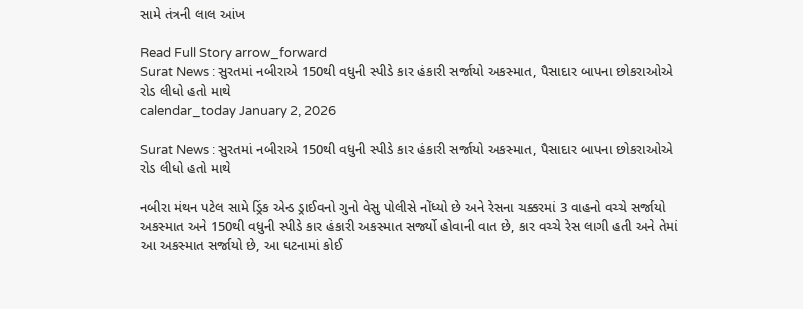સામે તંત્રની લાલ આંખ

Read Full Story arrow_forward
Surat News : સુરતમાં નબીરાએ 150થી વધુની સ્પીડે કાર હંકારી સર્જાયો અકસ્માત, પૈસાદાર બાપના છોકરાઓએ રોડ લીધો હતો માથે
calendar_today January 2, 2026

Surat News : સુરતમાં નબીરાએ 150થી વધુની સ્પીડે કાર હંકારી સર્જાયો અકસ્માત, પૈસાદાર બાપના છોકરાઓએ રોડ લીધો હતો માથે

નબીરા મંથન પટેલ સામે ડ્રિંક એન્ડ ડ્રાઈવનો ગુનો વેસુ પોલીસે નોંધ્યો છે અને રેસના ચક્કરમાં 3 વાહનો વચ્ચે સર્જાયો અકસ્માત અને 150થી વધુની સ્પીડે કાર હંકારી અકસ્માત સર્જ્યો હોવાની વાત છે, કાર વચ્ચે રેસ લાગી હતી અને તેમાં આ અકસ્માત સર્જાયો છે, આ ઘટનામાં કોઈ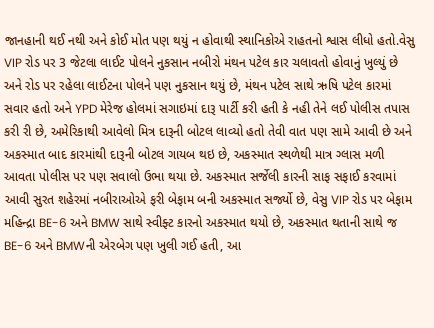જાનહાની થઈ નથી અને કોઈ મોત પણ થયું ન હોવાથી સ્થાનિકોએ રાહતનો શ્વાસ લીધો હતો.વેસુ VIP રોડ પર 3 જેટલા લાઈટ પોલને નુકસાન નબીરો મંથન પટેલ કાર ચલાવતો હોવાનું ખુલ્યું છે અને રોડ પર રહેલા લાઈટના પોલને પણ નુકસાન થયું છે, મંથન પટેલ સાથે ઋષિ પટેલ કારમાં સવાર હતો અને YPD મેરેજ હોલમાં સગાઇમાં દારૂ પાર્ટી કરી હતી કે નહી તેને લઈ પોલીસ તપાસ કરી રી છે, અમેરિકાથી આવેલો મિત્ર દારૂની બોટલ લાવ્યો હતો તેવી વાત પણ સામે આવી છે અને અકસ્માત બાદ કારમાંથી દારૂની બોટલ ગાયબ થઇ છે, અકસ્માત સ્થળેથી માત્ર ગ્લાસ મળી આવતા પોલીસ પર પણ સવાલો ઉભા થયા છે. અકસ્માત સર્જેલી કારની સાફ સફાઈ કરવામાં આવી સુરત શહેરમાં નબીરાઓએ ફરી બેફામ બની અકસ્માત સર્જ્યો છે, વેસુ VIP રોડ પર બેફામ મહિન્દ્રા BE-6 અને BMW સાથે સ્વીફ્ટ કારનો અકસ્માત થયો છે, અકસ્માત થતાની સાથે જ BE-6 અને BMWની એરબેગ પણ ખુલી ગઈ હતી, આ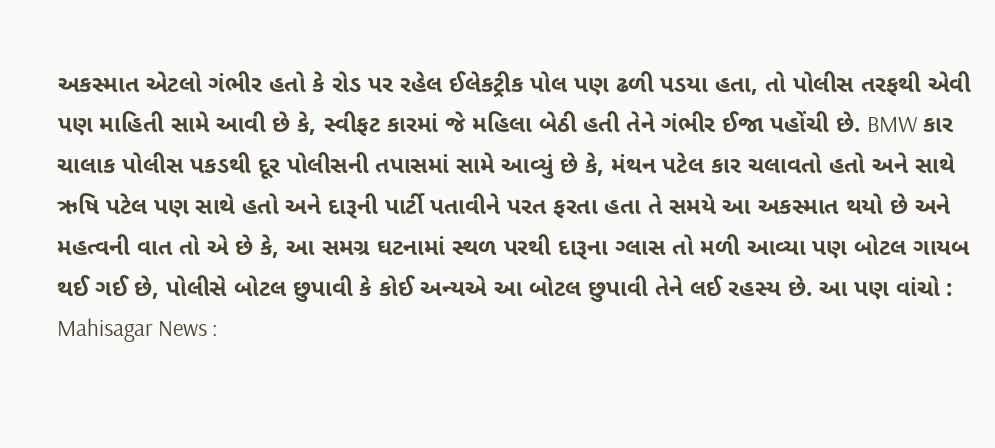અકસ્માત એટલો ગંભીર હતો કે રોડ પર રહેલ ઈલેકટ્રીક પોલ પણ ઢળી પડયા હતા, તો પોલીસ તરફથી એવી પણ માહિતી સામે આવી છે કે, સ્વીફટ કારમાં જે મહિલા બેઠી હતી તેને ગંભીર ઈજા પહોંચી છે. BMW કાર ચાલાક પોલીસ પકડથી દૂર પોલીસની તપાસમાં સામે આવ્યું છે કે, મંથન પટેલ કાર ચલાવતો હતો અને સાથે ઋષિ પટેલ પણ સાથે હતો અને દારૂની પાર્ટી પતાવીને પરત ફરતા હતા તે સમયે આ અકસ્માત થયો છે અને મહત્વની વાત તો એ છે કે, આ સમગ્ર ઘટનામાં સ્થળ પરથી દારૂના ગ્લાસ તો મળી આવ્યા પણ બોટલ ગાયબ થઈ ગઈ છે, પોલીસે બોટલ છુપાવી કે કોઈ અન્યએ આ બોટલ છુપાવી તેને લઈ રહસ્ય છે. આ પણ વાંચો : Mahisagar News :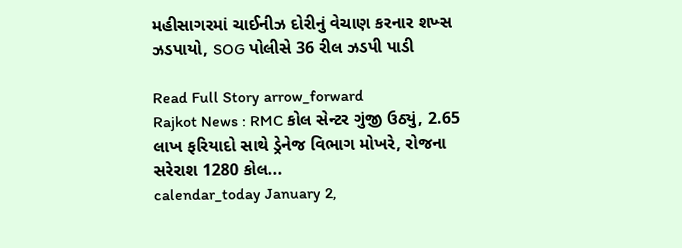મહીસાગરમાં ચાઈનીઝ દોરીનું વેચાણ કરનાર શખ્સ ઝડપાયો, SOG પોલીસે 36 રીલ ઝડપી પાડી

Read Full Story arrow_forward
Rajkot News : RMC કોલ સેન્ટર ગુંજી ઉઠ્યું, 2.65 લાખ ફરિયાદો સાથે ડ્રેનેજ વિભાગ મોખરે, રોજના સરેરાશ 1280 કોલ...
calendar_today January 2,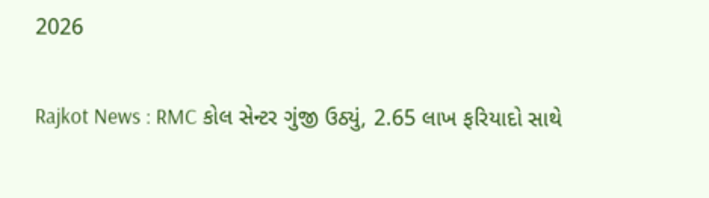2026

Rajkot News : RMC કોલ સેન્ટર ગુંજી ઉઠ્યું, 2.65 લાખ ફરિયાદો સાથે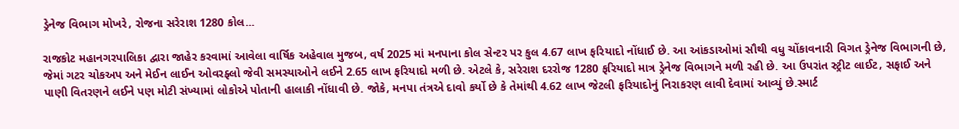ડ્રેનેજ વિભાગ મોખરે, રોજના સરેરાશ 1280 કોલ...

રાજકોટ મહાનગરપાલિકા દ્વારા જાહેર કરવામાં આવેલા વાર્ષિક અહેવાલ મુજબ, વર્ષ 2025 માં મનપાના કોલ સેન્ટર પર કુલ 4.67 લાખ ફરિયાદો નોંધાઈ છે. આ આંકડાઓમાં સૌથી વધુ ચોંકાવનારી વિગત ડ્રેનેજ વિભાગની છે, જેમાં ગટર ચોકઅપ અને મેઈન લાઈન ઓવરફ્લો જેવી સમસ્યાઓને લઈને 2.65 લાખ ફરિયાદો મળી છે. એટલે કે, સરેરાશ દરરોજ 1280 ફરિયાદો માત્ર ડ્રેનેજ વિભાગને મળી રહી છે. આ ઉપરાંત સ્ટ્રીટ લાઈટ, સફાઈ અને પાણી વિતરણને લઈને પણ મોટી સંખ્યામાં લોકોએ પોતાની હાલાકી નોંધાવી છે. જોકે, મનપા તંત્રએ દાવો કર્યો છે કે તેમાંથી 4.62 લાખ જેટલી ફરિયાદોનું નિરાકરણ લાવી દેવામાં આવ્યું છે.સ્માર્ટ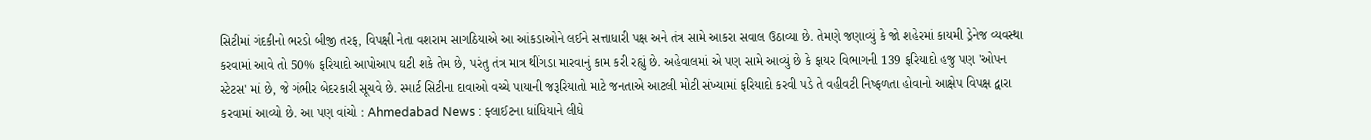સિટીમાં ગંદકીનો ભરડો બીજી તરફ, વિપક્ષી નેતા વશરામ સાગઠિયાએ આ આંકડાઓને લઈને સત્તાધારી પક્ષ અને તંત્ર સામે આકરા સવાલ ઉઠાવ્યા છે. તેમણે જણાવ્યું કે જો શહેરમાં કાયમી ડ્રેનેજ વ્યવસ્થા કરવામાં આવે તો 50% ફરિયાદો આપોઆપ ઘટી શકે તેમ છે, પરંતુ તંત્ર માત્ર થીંગડા મારવાનું કામ કરી રહ્યું છે. અહેવાલમાં એ પણ સામે આવ્યું છે કે ફાયર વિભાગની 139 ફરિયાદો હજુ પણ 'ઓપન સ્ટેટસ' માં છે, જે ગંભીર બેદરકારી સૂચવે છે. સ્માર્ટ સિટીના દાવાઓ વચ્ચે પાયાની જરૂરિયાતો માટે જનતાએ આટલી મોટી સંખ્યામાં ફરિયાદો કરવી પડે તે વહીવટી નિષ્ફળતા હોવાનો આક્ષેપ વિપક્ષ દ્વારા કરવામાં આવ્યો છે. આ પણ વાંચો : Ahmedabad News : ફ્લાઈટના ધાંધિયાને લીધે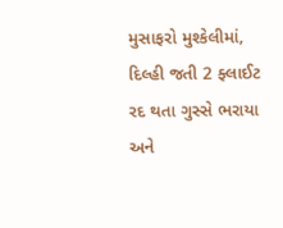મુસાફરો મુશ્કેલીમાં, દિલ્હી જતી 2 ફ્લાઈટ રદ થતા ગુસ્સે ભરાયા અને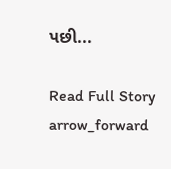પછી...

Read Full Story arrow_forward